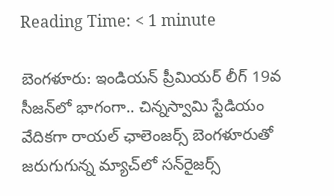Reading Time: < 1 minute

బెంగళూరు: ఇండియన్ ప్రీమియర్ లీగ్‌ 19వ సీజన్‌లో భాగంగా.. చిన్నస్వామి స్టేడియం వేదికగా రాయల్ ఛాలెంజర్స్ బెంగళూరుతో జరుగుగున్న మ్యాచ్‌లో సన్‌రైజర్స్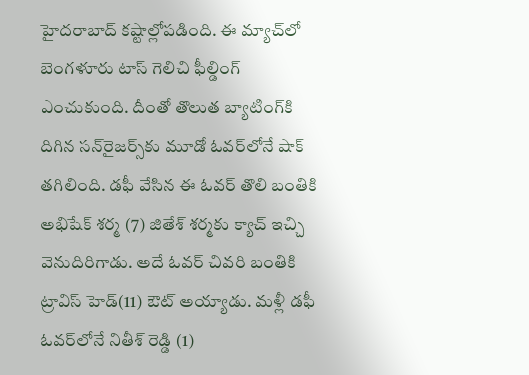హైదరాబాద్ కష్టాల్లోపడింది. ఈ మ్యాచ్‌లో బెంగళూరు టాస్ గెలిచి ఫీల్డింగ్ ఎంచుకుంది. దీంతో తొలుత బ్యాటింగ్‌కి దిగిన సన్‌రైజర్స్‌కు మూడో ఓవర్‌లోనే షాక్ తగిలింది. డఫీ వేసిన ఈ ఓవర్ తొలి బంతికి అభిషేక్ శర్మ (7) జితేశ్ శర్మ‌కు క్యాచ్ ఇచ్చి వెనుదిరిగాడు. అదే ఓవర్ చివరి బంతికి ట్రావిస్ హెడ్(11) ఔట్ అయ్యాడు. మళ్లీ డఫీ ఓవర్‌లోనే నితీశ్ రెడ్డి (1)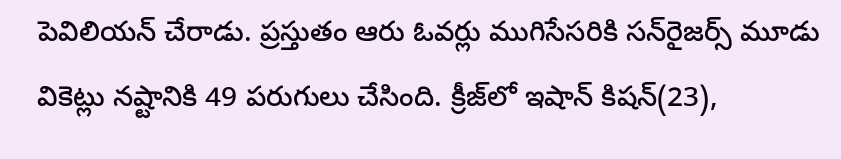పెవిలియన్ చేరాడు. ప్రస్తుతం ఆరు ఓవర్లు ముగిసేసరికి సన్‌రైజర్స్ మూడు వికెట్లు నష్టానికి 49 పరుగులు చేసింది. క్రీజ్‌లో ఇషాన్ కిషన్(23),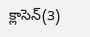క్లాసెన్(3)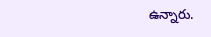ఉన్నారు.